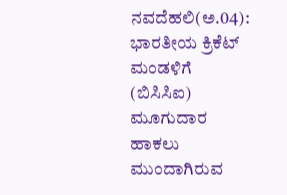ನವದೆಹಲಿ(ಅ.04): ಭಾರತೀಯ ಕ್ರಿಕೆಟ್ ಮಂಡಳಿಗೆ (ಬಿಸಿಸಿಐ) ಮೂಗುದಾರ ಹಾಕಲು ಮುಂದಾಗಿರುವ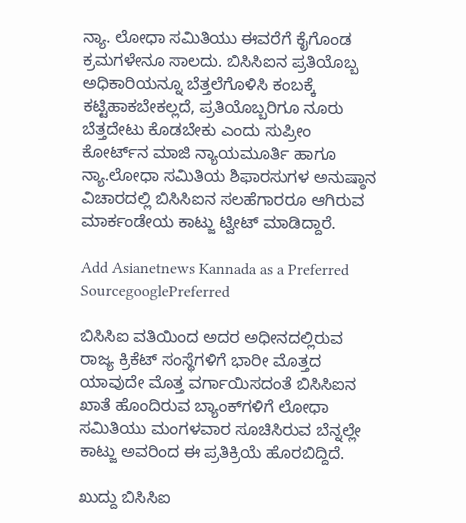ನ್ಯಾ. ಲೋಧಾ ಸಮಿತಿಯು ಈವರೆಗೆ ಕೈಗೊಂಡ ಕ್ರಮಗಳೇನೂ ಸಾಲದು. ಬಿಸಿಸಿಐನ ಪ್ರತಿಯೊಬ್ಬ ಅಧಿಕಾರಿಯನ್ನೂ ಬೆತ್ತಲೆಗೊಳಿಸಿ ಕಂಬಕ್ಕೆ ಕಟ್ಟಿಹಾಕಬೇಕಲ್ಲದೆ, ಪ್ರತಿಯೊಬ್ಬರಿಗೂ ನೂರು ಬೆತ್ತದೇಟು ಕೊಡಬೇಕು ಎಂದು ಸುಪ್ರೀಂ ಕೋರ್ಟ್‌ನ ಮಾಜಿ ನ್ಯಾಯಮೂರ್ತಿ ಹಾಗೂ ನ್ಯಾ.ಲೋಧಾ ಸಮಿತಿಯ ಶಿಫಾರಸುಗಳ ಅನುಷ್ಠಾನ ವಿಚಾರದಲ್ಲಿ ಬಿಸಿಸಿಐನ ಸಲಹೆಗಾರರೂ ಆಗಿರುವ ಮಾರ್ಕಂಡೇಯ ಕಾಟ್ಜು ಟ್ವೀಟ್ ಮಾಡಿದ್ದಾರೆ.

Add Asianetnews Kannada as a Preferred SourcegooglePreferred

ಬಿಸಿಸಿಐ ವತಿಯಿಂದ ಅದರ ಅಧೀನದಲ್ಲಿರುವ ರಾಜ್ಯ ಕ್ರಿಕೆಟ್ ಸಂಸ್ಥೆಗಳಿಗೆ ಭಾರೀ ಮೊತ್ತದ ಯಾವುದೇ ಮೊತ್ತ ವರ್ಗಾಯಿಸದಂತೆ ಬಿಸಿಸಿಐನ ಖಾತೆ ಹೊಂದಿರುವ ಬ್ಯಾಂಕ್‌ಗಳಿಗೆ ಲೋಧಾ ಸಮಿತಿಯು ಮಂಗಳವಾರ ಸೂಚಿಸಿರುವ ಬೆನ್ನಲ್ಲೇ ಕಾಟ್ಜು ಅವರಿಂದ ಈ ಪ್ರತಿಕ್ರಿಯೆ ಹೊರಬಿದ್ದಿದೆ.

ಖುದ್ದು ಬಿಸಿಸಿಐ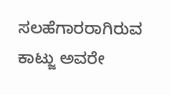ಸಲಹೆಗಾರರಾಗಿರುವ ಕಾಟ್ಜು ಅವರೇ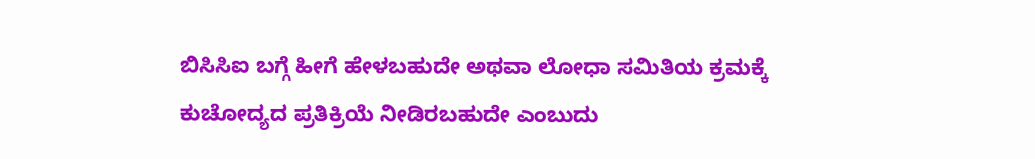ಬಿಸಿಸಿಐ ಬಗ್ಗೆ ಹೀಗೆ ಹೇಳಬಹುದೇ ಅಥವಾ ಲೋಧಾ ಸಮಿತಿಯ ಕ್ರಮಕ್ಕೆ ಕುಚೋದ್ಯದ ಪ್ರತಿಕ್ರಿಯೆ ನೀಡಿರಬಹುದೇ ಎಂಬುದು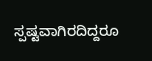ಸ್ಪಷ್ಟವಾಗಿರದಿದ್ದರೂ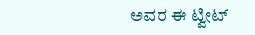ಅವರ ಈ ಟ್ವೀಟ್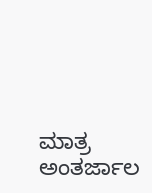ಮಾತ್ರ ಅಂತರ್ಜಾಲ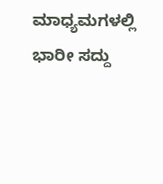ಮಾಧ್ಯಮಗಳಲ್ಲಿ ಭಾರೀ ಸದ್ದು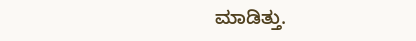ಮಾಡಿತ್ತು.